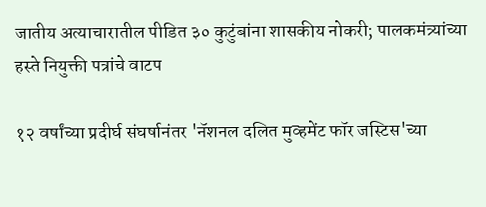जातीय अत्याचारातील पीडित ३० कुटुंबांना शासकीय नोकरी; पालकमंत्र्यांच्या हस्ते नियुक्ती पत्रांचे वाटप

१२ वर्षांच्या प्रदीर्घ संघर्षानंतर 'नॅशनल दलित मुव्हमेंट फॉर जस्टिस'च्या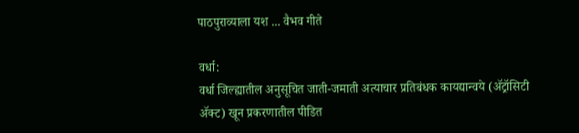पाठपुराव्याला यश ... वैभव गीते

वर्धा:
वर्धा जिल्ह्यातील अनुसूचित जाती-जमाती अत्याचार प्रतिबंधक कायद्यान्वये (ॲट्रॉसिटी ॲक्ट) खून प्रकरणातील पीडित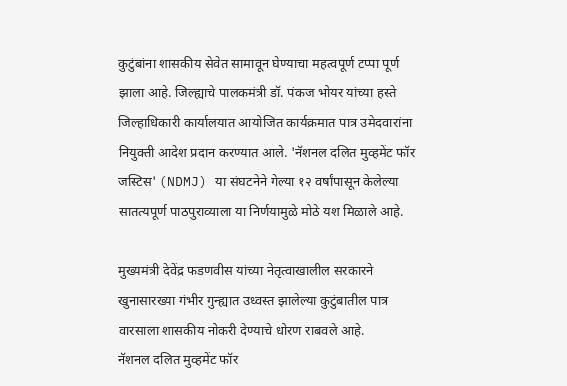कुटुंबांना शासकीय सेवेत सामावून घेण्याचा महत्वपूर्ण टप्पा पूर्ण झाला आहे. जिल्ह्याचे पालकमंत्री डॉ. पंकज भोयर यांच्या हस्ते जिल्हाधिकारी कार्यालयात आयोजित कार्यक्रमात पात्र उमेदवारांना नियुक्ती आदेश प्रदान करण्यात आले. 'नॅशनल दलित मुव्हमेंट फॉर जस्टिस' (NDMJ) या संघटनेने गेल्या १२ वर्षांपासून केलेल्या सातत्यपूर्ण पाठपुराव्याला या निर्णयामुळे मोठे यश मिळाले आहे.

मुख्यमंत्री देवेंद्र फडणवीस यांच्या नेतृत्वाखालील सरकारने खुनासारख्या गंभीर गुन्ह्यात उध्वस्त झालेल्या कुटुंबातील पात्र वारसाला शासकीय नोकरी देण्याचे धोरण राबवले आहे.
नॅशनल दलित मुव्हमेंट फॉर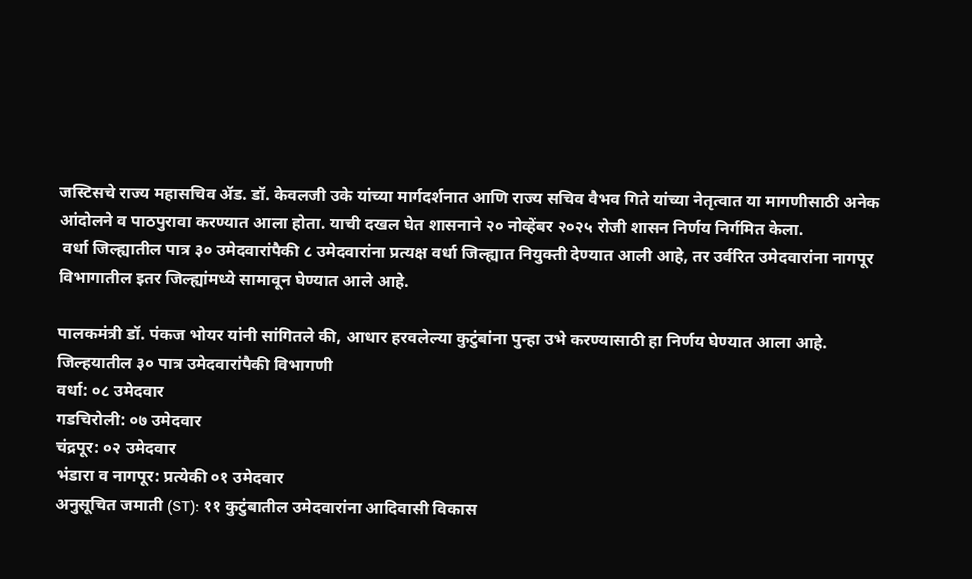जस्टिसचे राज्य महासचिव ॲड. डॉ. केवलजी उके यांच्या मार्गदर्शनात आणि राज्य सचिव वैभव गिते यांच्या नेतृत्वात या मागणीसाठी अनेक आंदोलने व पाठपुरावा करण्यात आला होता. याची दखल घेत शासनाने २० नोव्हेंबर २०२५ रोजी शासन निर्णय निर्गमित केला.
 वर्धा जिल्ह्यातील पात्र ३० उमेदवारांपैकी ८ उमेदवारांना प्रत्यक्ष वर्धा जिल्ह्यात नियुक्ती देण्यात आली आहे, तर उर्वरित उमेदवारांना नागपूर विभागातील इतर जिल्ह्यांमध्ये सामावून घेण्यात आले आहे.

पालकमंत्री डॉ. पंकज भोयर यांनी सांगितले की, आधार हरवलेल्या कुटुंबांना पुन्हा उभे करण्यासाठी हा निर्णय घेण्यात आला आहे. जिल्हयातील ३० पात्र उमेदवारांपैकी विभागणी
वर्धा: ०८ उमेदवार
गडचिरोली: ०७ उमेदवार
चंद्रपूर: ०२ उमेदवार
भंडारा व नागपूर: प्रत्येकी ०१ उमेदवार
अनुसूचित जमाती (ST): ११ कुटुंबातील उमेदवारांना आदिवासी विकास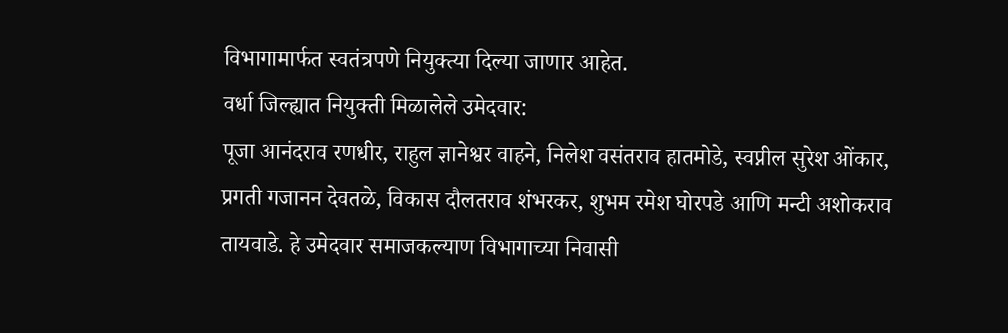विभागामार्फत स्वतंत्रपणे नियुक्त्या दिल्या जाणार आहेत.
वर्धा जिल्ह्यात नियुक्ती मिळालेले उमेदवार:
पूजा आनंदराव रणधीर, राहुल ज्ञानेश्वर वाहने, निलेश वसंतराव हातमोडे, स्वप्नील सुरेश ओंकार, प्रगती गजानन देवतळे, विकास दौलतराव शंभरकर, शुभम रमेश घोरपडे आणि मन्टी अशोकराव तायवाडे. हे उमेदवार समाजकल्याण विभागाच्या निवासी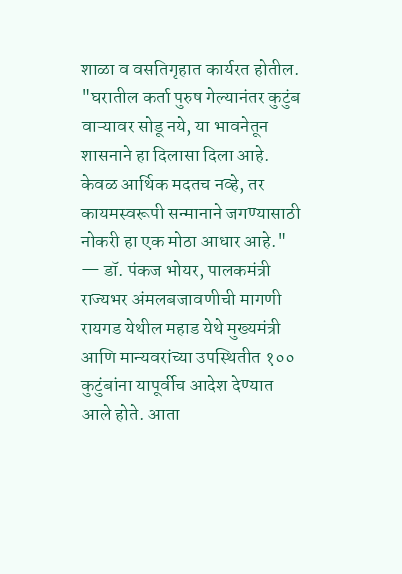शाळा व वसतिगृहात कार्यरत होतील.
"घरातील कर्ता पुरुष गेल्यानंतर कुटुंब वाऱ्यावर सोडू नये, या भावनेतून शासनाने हा दिलासा दिला आहे. केवळ आर्थिक मदतच नव्हे, तर कायमस्वरूपी सन्मानाने जगण्यासाठी नोकरी हा एक मोठा आधार आहे."
— डॉ. पंकज भोयर, पालकमंत्री
राज्यभर अंमलबजावणीची मागणी
रायगड येथील महाड येथे मुख्यमंत्री आणि मान्यवरांच्या उपस्थितीत १०० कुटुंबांना यापूर्वीच आदेश देण्यात आले होते. आता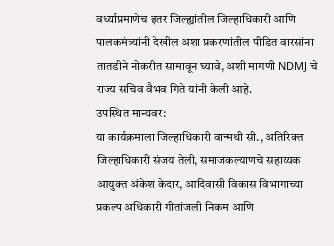वर्ध्याप्रमाणेच इतर जिल्ह्यांतील जिल्हाधिकारी आणि पालकमंत्र्यांनी देखील अशा प्रकरणांतील पीडित वारसांना तातडीने नोकरीत सामावून घ्यावे, अशी मागणी NDMJ चे राज्य सचिव वैभव गिते यांनी केली आहे.
उपस्थित मान्यवर:
या कार्यक्रमाला जिल्हाधिकारी वान्मथी सी., अतिरिक्त जिल्हाधिकारी संजय तेली, समाजकल्याणचे सहाय्यक आयुक्त अंकेश केदार, आदिवासी विकास विभागाच्या प्रकल्प अधिकारी गीतांजली निकम आणि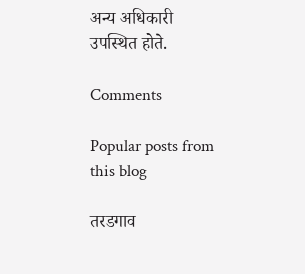अन्य अधिकारी उपस्थित होते.

Comments

Popular posts from this blog

तरडगाव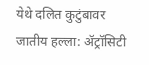येथे दलित कुटुंबावर जातीय हल्ला: ॲट्रॉसिटी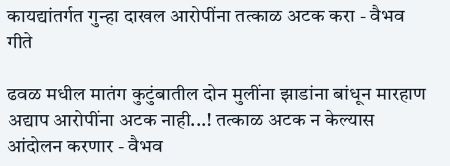कायद्यांतर्गत गुन्हा दाखल आरोपींना तत्काळ अटक करा - वैभव गीते

ढवळ मधील मातंग कुटुंबातील दोन मुलींना झाडांना बांधून मारहाण अद्याप आरोपींना अटक नाही...! तत्काळ अटक न केल्यास आंदोलन करणार - वैभव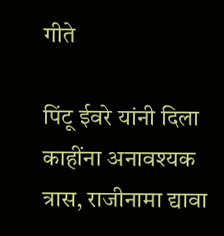गीते

पिंटू ईवरे यांनी दिला काहींना अनावश्यक त्रास, राजीनामा द्यावा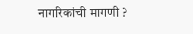नागरिकांची मागणी ?